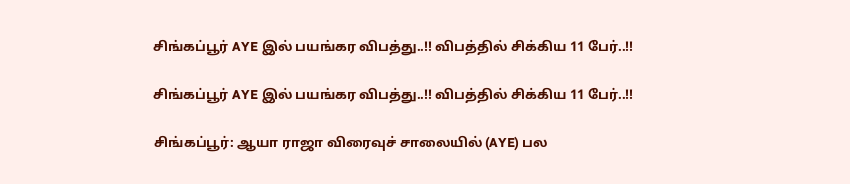சிங்கப்பூர் AYE இல் பயங்கர விபத்து..!! விபத்தில் சிக்கிய 11 பேர்..!!

சிங்கப்பூர் AYE இல் பயங்கர விபத்து..!! விபத்தில் சிக்கிய 11 பேர்..!!

சிங்கப்பூர்: ஆயா ராஜா விரைவுச் சாலையில் (AYE) பல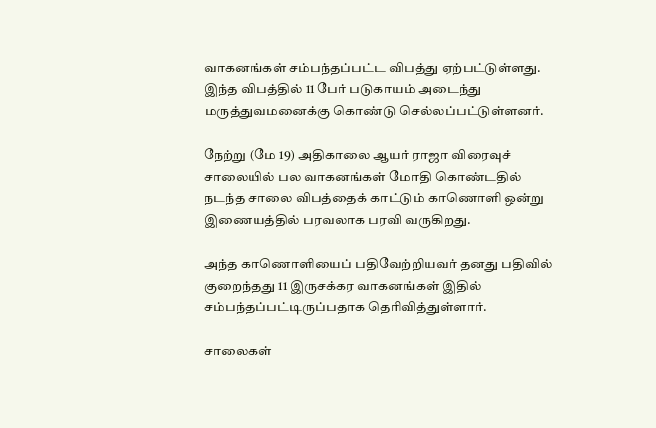வாகனங்கள் சம்பந்தப்பட்ட விபத்து ஏற்பட்டுள்ளது. இந்த விபத்தில் 11 பேர் படுகாயம் அடைந்து மருத்துவமனைக்கு கொண்டு செல்லப்பட்டுள்ளனர்.

நேற்று (மே 19) அதிகாலை ஆயர் ராஜா விரைவுச் சாலையில் பல வாகனங்கள் மோதி கொண்டதில் நடந்த சாலை விபத்தைக் காட்டும் காணொளி ஒன்று இணையத்தில் பரவலாக பரவி வருகிறது.

அந்த காணொளியைப் பதிவேற்றியவர் தனது பதிவில் குறைந்தது 11 இருசக்கர வாகனங்கள் இதில் சம்பந்தப்பட்டிருப்பதாக தெரிவித்துள்ளார்.

சாலைகள்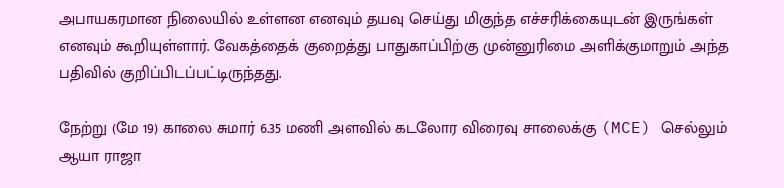அபாயகரமான நிலையில் உள்ளன எனவும் தயவு செய்து மிகுந்த எச்சரிக்கையுடன் இருங்கள் எனவும் கூறியுள்ளார். வேகத்தைக் குறைத்து பாதுகாப்பிற்கு முன்னுரிமை அளிக்குமாறும் அந்த பதிவில் குறிப்பிடப்பட்டிருந்தது.

நேற்று (மே 19) காலை சுமார் 6.35 மணி அளவில் கடலோர விரைவு சாலைக்கு (MCE) செல்லும் ஆயா ராஜா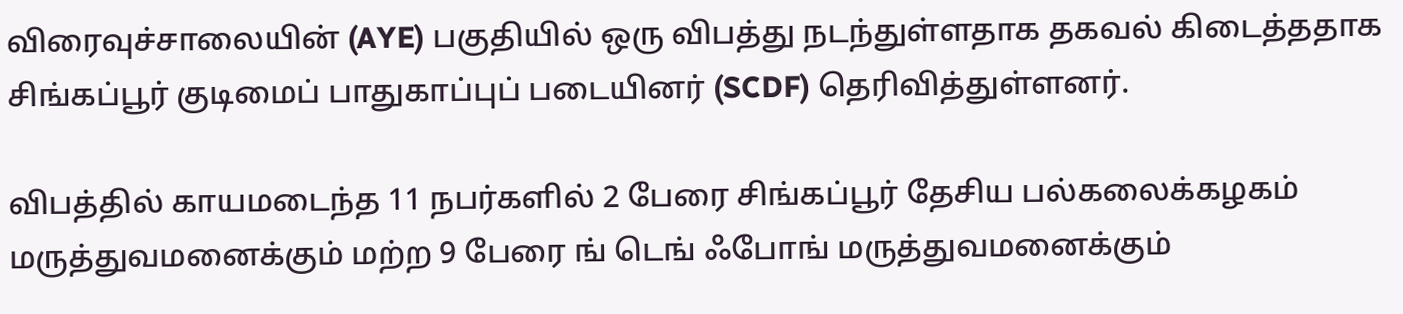விரைவுச்சாலையின் (AYE) பகுதியில் ஒரு விபத்து நடந்துள்ளதாக தகவல் கிடைத்ததாக சிங்கப்பூர் குடிமைப் பாதுகாப்புப் படையினர் (SCDF) தெரிவித்துள்ளனர்.

விபத்தில் காயமடைந்த 11 நபர்களில் 2 பேரை சிங்கப்பூர் தேசிய பல்கலைக்கழகம் மருத்துவமனைக்கும் மற்ற 9 பேரை ங் டெங் ஃபோங் மருத்துவமனைக்கும்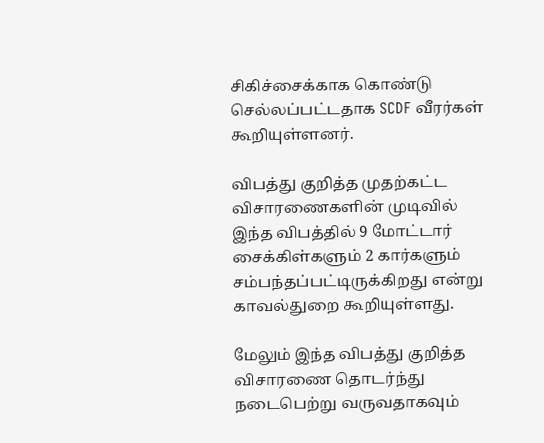சிகிச்சைக்காக கொண்டு செல்லப்பட்டதாக SCDF வீரர்கள் கூறியுள்ளனர்.

விபத்து குறித்த முதற்கட்ட விசாரணைகளின் முடிவில் இந்த விபத்தில் 9 மோட்டார் சைக்கிள்களும் 2 கார்களும் சம்பந்தப்பட்டிருக்கிறது என்று காவல்துறை கூறியுள்ளது.

மேலும் இந்த விபத்து குறித்த விசாரணை தொடர்ந்து நடைபெற்று வருவதாகவும்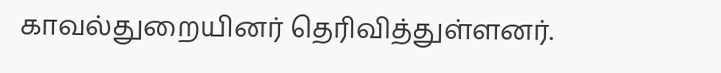காவல்துறையினர் தெரிவித்துள்ளனர்.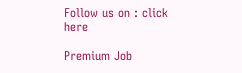Follow us on : click here

Premium Job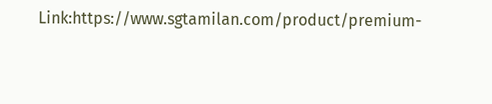Link:https://www.sgtamilan.com/product/premium-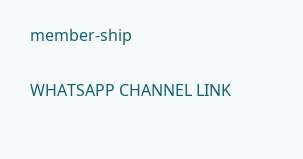member-ship

WHATSAPP CHANNEL LINK